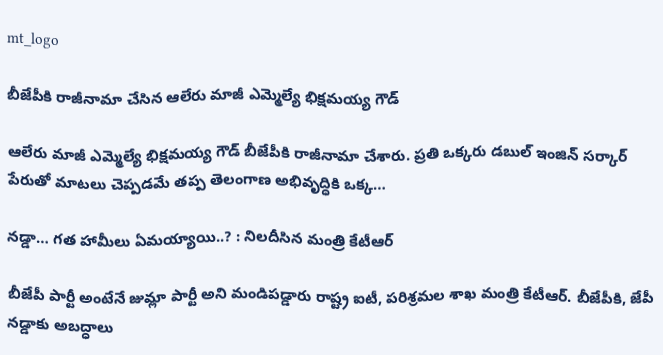mt_logo

బీజేపీకి రాజీనామా చేసిన ఆలేరు మాజీ ఎమ్మెల్యే భిక్షమయ్య గౌడ్

ఆలేరు మాజీ ఎమ్మెల్యే భిక్షమయ్య గౌడ్ బీజేపీకి రాజీనామా చేశారు. ప్రతి ఒక్కరు డబుల్ ఇంజిన్‌ సర్కార్ పేరుతో మాటలు చెప్పడమే తప్ప తెలంగాణ అభివృద్ధికి ఒక్క…

నడ్డా… గత హామీలు ఏమయ్యాయి..? : నిలదీసిన మంత్రి కేటీఆర్

బీజేపీ పార్టీ అంటేనే జుమ్లా పార్టీ అని మండిపడ్డారు రాష్ట్ర ఐటీ, పరిశ్రమల శాఖ మంత్రి కేటీఆర్. బీజేపీకి, జేపీ నడ్డాకు అబద్ధాలు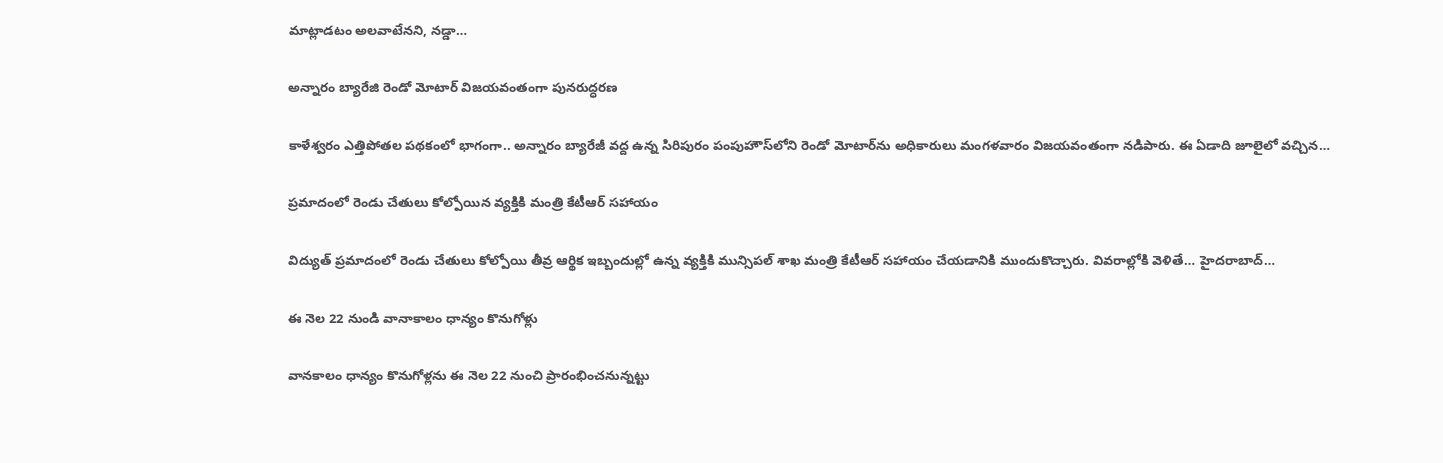మాట్లాడటం అలవాటేనని, నడ్డా…

అన్నారం బ్యారేజి రెండో మోటార్ విజయవంతంగా పునరుద్ధరణ

కాళేశ్వరం ఎత్తిపోతల పథకంలో భాగంగా.. అన్నారం బ్యారేజీ వద్ద ఉన్న సిరిపురం పంపుహౌస్‌లోని రెండో మోటార్‌ను అధికారులు మంగళవారం విజయవంతంగా నడిపారు. ఈ ఏడాది జూలైలో వచ్చిన…

ప్రమాదంలో రెండు చేతులు కోల్పోయిన వ్యక్తికి మంత్రి కేటీఆర్ సహాయం

విద్యుత్ ప్రమాదంలో రెండు చేతులు కోల్పోయి తీవ్ర ఆర్థిక ఇబ్బందుల్లో ఉన్న వ్యక్తికి మున్సిపల్ శాఖ మంత్రి కేటీఆర్ సహాయం చేయడానికి ముందుకొచ్చారు. వివరాల్లోకి వెళితే… హైదరాబాద్…

ఈ నెల 22 నుండి వానాకాలం ధాన్యం కొనుగోళ్లు

వానకాలం ధాన్యం కొనుగోళ్లను ఈ నెల 22 నుంచి ప్రారంభించనున్నట్టు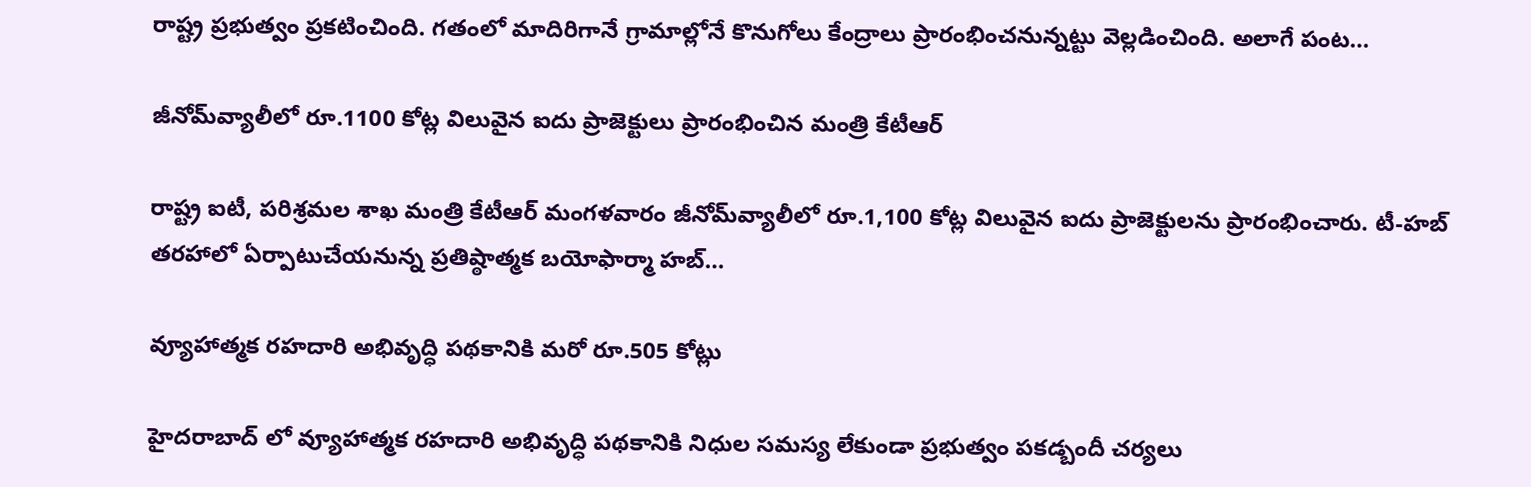రాష్ట్ర ప్రభుత్వం ప్రకటించింది. గతంలో మాదిరిగానే గ్రామాల్లోనే కొనుగోలు కేంద్రాలు ప్రారంభించనున్నట్టు వెల్లడించింది. అలాగే పంట…

జీనోమ్‌వ్యాలీలో రూ.1100 కోట్ల విలువైన ఐదు ప్రాజెక్టులు ప్రారంభించిన మంత్రి కేటీఆర్

రాష్ట్ర ఐటీ, పరిశ్రమల శాఖ మంత్రి కేటీఆర్‌ మంగళవారం జీనోమ్‌వ్యాలీలో రూ.1,100 కోట్ల విలువైన ఐదు ప్రాజెక్టులను ప్రారంభించారు. టీ-హబ్‌ తరహాలో ఏర్పాటుచేయనున్న ప్రతిష్ఠాత్మక బయోఫార్మా హబ్‌…

వ్యూహాత్మక రహదారి అభివృద్ధి పథకానికి మరో రూ.505 కోట్లు

హైదరాబాద్ లో వ్యూహాత్మక రహదారి అభివృద్ధి పథకానికి నిధుల సమస్య లేకుండా ప్రభుత్వం పకడ్బందీ చర్యలు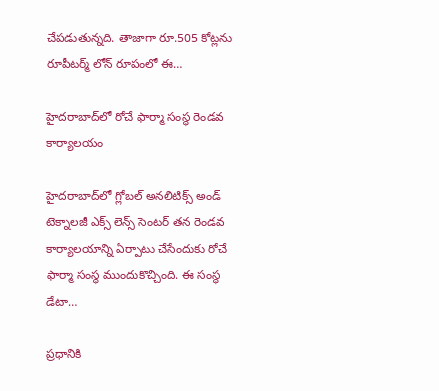చేపడుతున్నది. తాజాగా రూ.505 కోట్లను రూపీటర్మ్‌ లోన్‌ రూపంలో ఈ…

హైదరాబాద్‌లో రోచే ఫార్మా సంస్థ రెండవ కార్యాలయం

హైదరాబాద్‌లో గ్లోబల్ అనలిటిక్స్‌ అండ్ టెక్నాలజీ ఎక్స్ లెన్స్‌ సెంటర్‌ తన రెండవ కార్యాలయాన్ని ఏర్పాటు చేసేందుకు రోచే ఫార్మా సంస్థ ముందుకొచ్చింది. ఈ సంస్థ డేటా…

ప్రధానికి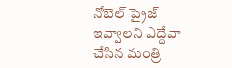నోబెల్ ప్రైజ్ ఇవ్వాలని ఎద్దేవా చేసిన మంత్రి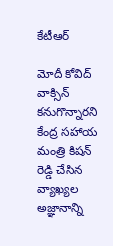కేటీఆర్

మోదీ కోవిద్ వాక్సిన్ కనుగొన్నారని కేంద్ర సహాయ మంత్రి కిషన్ రెడ్డి చేసిన వ్యాఖ్యల అజ్ఞానాన్ని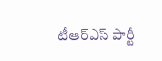టీఆర్ఎస్ పార్టీ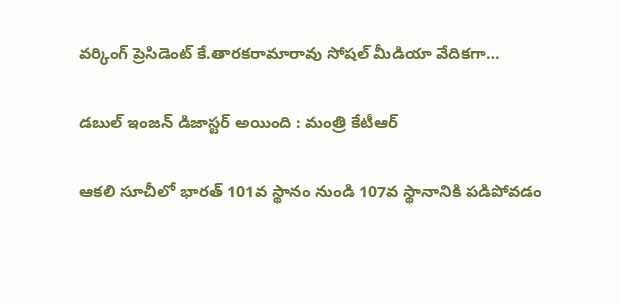వర్కింగ్ ప్రెసిడెంట్ కే.తారకరామారావు సోషల్ మీడియా వేదికగా…

డబుల్ ఇంజన్ డిజాస్టర్ అయింది : మంత్రి కేటీఆర్

ఆకలి సూచీలో భారత్ 101వ స్థానం నుండి 107వ స్థానానికి పడిపోవడం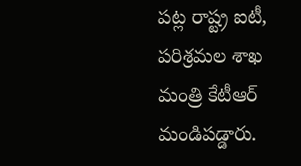పట్ల రాష్ట్ర ఐటీ, పరిశ్రమల శాఖ మంత్రి కేటీఆర్ మండిపడ్డారు.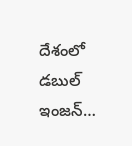దేశంలో డబుల్ ఇంజన్…